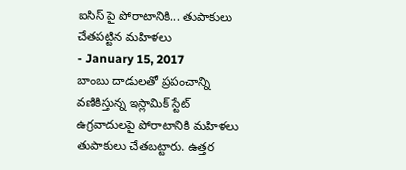ఐసిస్ పై పోరాటానికి... తుపాకులు చేతపట్టిన మహిళలు
- January 15, 2017
బాంబు దాడులతో ప్రపంచాన్ని వణికిస్తున్న ఇస్లామిక్ స్టేట్ ఉగ్రవాదులపై పోరాటానికి మహిళలు తుపాకులు చేతబట్టారు. ఉత్తర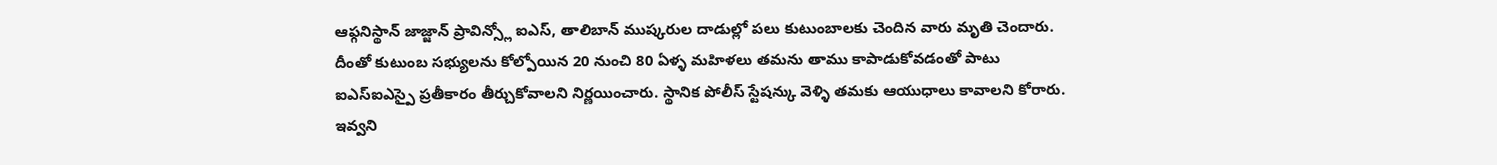ఆఫ్గనిస్థాన్ జాజ్జాన్ ప్రావిన్స్లో ఐఎస్, తాలిబాన్ ముష్కరుల దాడుల్లో పలు కుటుంబాలకు చెందిన వారు మృతి చెందారు. దీంతో కుటుంబ సభ్యులను కోల్పోయిన 20 నుంచి 80 ఏళ్ళ మహిళలు తమను తాము కాపాడుకోవడంతో పాటు ఐఎస్ఐఎస్పై ప్రతీకారం తీర్చుకోవాలని నిర్ణయించారు. స్థానిక పోలీస్ స్టేషన్కు వెళ్ళి తమకు ఆయుధాలు కావాలని కోరారు. ఇవ్వని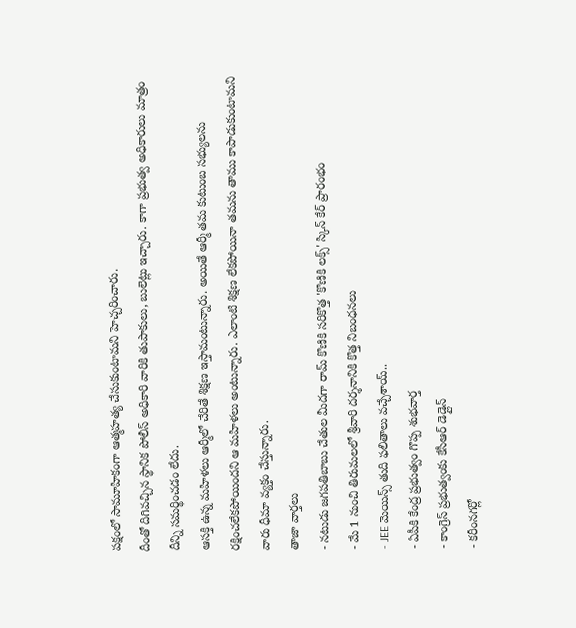పక్షంలో సామూహికంగా ఆత్మహత్య చేసుకుంటామని హెచ్చరించారు.
దీంతో దిగివచ్చిన స్థానిక పోలీస్ అధికారి వారికి తుపాకులు, బులెట్లు ఇచ్చారు. కాగా ప్రభుత్వ అధికారులు మాత్రం దీన్ని సమర్థించడం లేదు.
ఆసక్తి ఉన్న మహిళలు ఆర్మీలో చేరితే శిక్షణ ఇస్తామంటున్నారు. అయితే ఆర్మీ తమ కుటుంబ సభ్యులను రక్షించలేకపోయిందని ఆ మహిళలు అంటున్నారు. ఎలాంటి శిక్షణ లేకపోయినా తమను తాము కాపాడుకుంటామని వారు ధీమా వ్యక్తం చేస్తున్నారు.
తాజా వార్తలు
- నటుడు జగపతిబాబు చేతుల మీదగా రామ్ కొణికి సరికొత్త 'కొణికి లక్స్' స్కిన్ కేర్ ప్రారంభం
- మే 1 నుంచి తిరుమలలో శ్రీవారి దర్శనానికి కొత్త నిబంధనలు
- JEE మెయిన్స్ తుది ఫలితాలు వచ్చేశాయ్..
- ఏపీకి కేంద్ర ప్రభుత్వం గొప్ప శుభవార్త
- కాంగ్రెస్ ప్రభుత్వంకు కేసీఆర్ డెడ్లైన్
- కరీంనగర్లో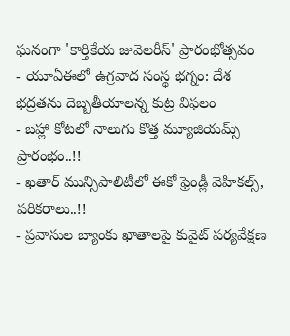ఘనంగా 'కార్తికేయ జువెలరీస్' ప్రారంభోత్సవం
- యూఏఈలో ఉగ్రవాద సంస్థ భగ్నం: దేశ భద్రతను దెబ్బతీయాలన్న కుట్ర విఫలం
- బహ్లా కోటలో నాలుగు కొత్త మ్యూజియమ్స్ ప్రారంభం..!!
- ఖతార్ మున్సిపాలిటీలో ఈకో ఫ్రెండ్లీ వెహికల్స్, పరికరాలు..!!
- ప్రవాసుల బ్యాంకు ఖాతాలపై కువైట్ పర్యవేక్షణ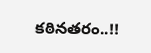కఠినతరం..!!